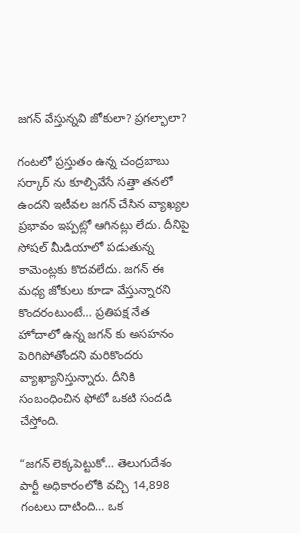జగన్ వేస్తున్నవి జోకులా? ప్రగల్భాలా?

గంటలో ప్రస్తుతం ఉన్న చంద్రబాబు సర్కార్ ను కూల్చివేసే సత్తా తనలో ఉందని ఇటీవల జగన్ చేసిన వ్యాఖ్యల ప్రభావం ఇప్పట్లో ఆగినట్లు లేదు. దీనిపై సోషల్ మీడియాలో పడుతున్న కామెంట్లకు కొదవలేదు. జగన్ ఈ మధ్య జోకులు కూడా వేస్తున్నారని కొందరంటుంటే… ప్రతిపక్ష నేత హోదాలో ఉన్న జగన్ కు అసహనం పెరిగిపోతోందని మరికొందరు వ్యాఖ్యానిస్తున్నారు. దీనికి సంబంధించిన ఫోటో ఒకటి సందడి చేస్తోంది.

“జగన్ లెక్కపెట్టుకో… తెలుగుదేశం పార్టీ అధికారంలోకి వచ్చి 14,898 గంటలు దాటింది… ఒక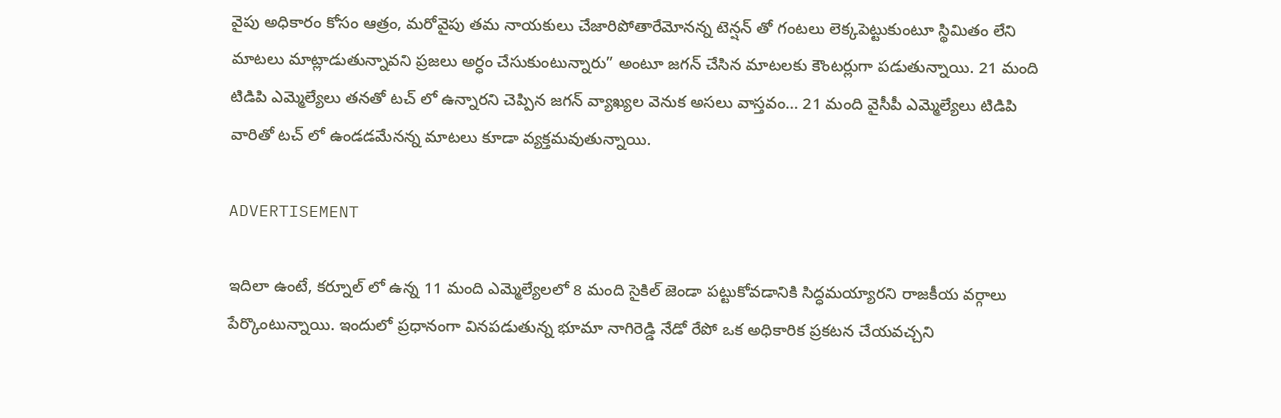వైపు అధికారం కోసం ఆత్రం, మరోవైపు తమ నాయకులు చేజారిపోతారేమోనన్న టెన్షన్ తో గంటలు లెక్కపెట్టుకుంటూ స్థిమితం లేని మాటలు మాట్లాడుతున్నావని ప్రజలు అర్ధం చేసుకుంటున్నారు” అంటూ జగన్ చేసిన మాటలకు కౌంటర్లుగా పడుతున్నాయి. 21 మంది టిడిపి ఎమ్మెల్యేలు తనతో టచ్ లో ఉన్నారని చెప్పిన జగన్ వ్యాఖ్యల వెనుక అసలు వాస్తవం… 21 మంది వైసీపీ ఎమ్మెల్యేలు టిడిపి వారితో టచ్ లో ఉండడమేనన్న మాటలు కూడా వ్యక్తమవుతున్నాయి.

ADVERTISEMENT

ఇదిలా ఉంటే, కర్నూల్ లో ఉన్న 11 మంది ఎమ్మెల్యేలలో 8 మంది సైకిల్ జెండా పట్టుకోవడానికి సిద్ధమయ్యారని రాజకీయ వర్గాలు పేర్కొంటున్నాయి. ఇందులో ప్రధానంగా వినపడుతున్న భూమా నాగిరెడ్డి నేడో రేపో ఒక అధికారిక ప్రకటన చేయవచ్చని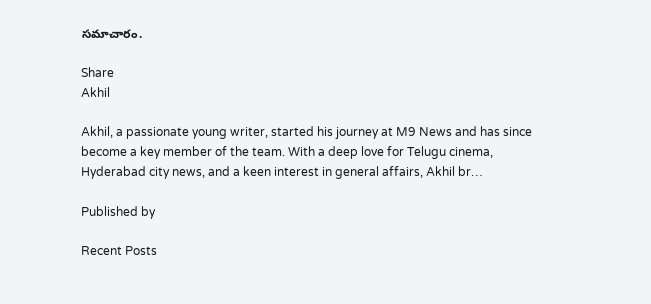సమాచారం.

Share
Akhil

Akhil, a passionate young writer, started his journey at M9 News and has since become a key member of the team. With a deep love for Telugu cinema, Hyderabad city news, and a keen interest in general affairs, Akhil br…

Published by

Recent Posts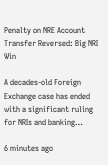Penalty on NRE Account Transfer Reversed: Big NRI Win

A decades-old Foreign Exchange case has ended with a significant ruling for NRIs and banking…

6 minutes ago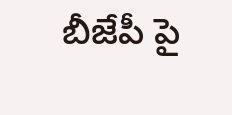బీజేపీ పై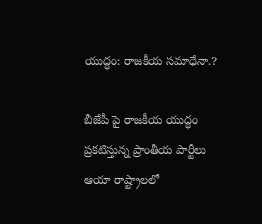యుద్ధం: రాజకీయ సమాధేనా.?

బీజేపీ పై రాజకీయ యుద్ధం ప్రకటిస్తున్న ప్రాంతీయ పార్టీలు ఆయా రాష్ట్రాలలో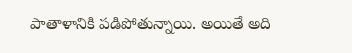పాతాళానికి పడిపోతున్నాయి. అయితే అది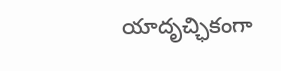యాదృచ్ఛికంగా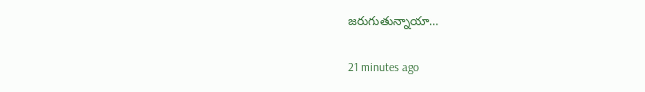జరుగుతున్నాయా…

21 minutes ago